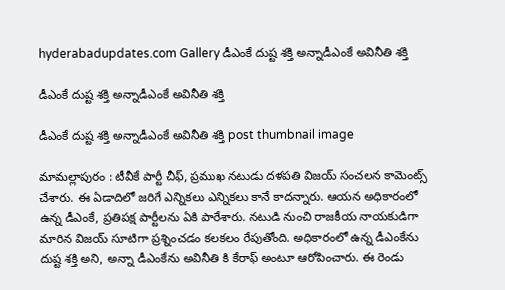hyderabadupdates.com Gallery డీఎంకే దుష్ట శ‌క్తి అన్నాడీఎంకే అవినీతి శ‌క్తి

డీఎంకే దుష్ట శ‌క్తి అన్నాడీఎంకే అవినీతి శ‌క్తి

డీఎంకే దుష్ట శ‌క్తి అన్నాడీఎంకే అవినీతి శ‌క్తి post thumbnail image

మామ‌ల్లాపురం : టీవీకే పార్టీ చీఫ్‌, ప్ర‌ముఖ న‌టుడు ద‌ళ‌ప‌తి విజ‌య్ సంచ‌ల‌న కామెంట్స్ చేశారు. ఈ ఏడాదిలో జ‌రిగే ఎన్నిక‌లు ఎన్నిక‌లు కానే కాద‌న్నారు. ఆయ‌న అధికారంలో ఉన్న డీఎంకే, ప్ర‌తిప‌క్ష పార్టీల‌ను ఏకి పారేశారు. న‌టుడి నుంచి రాజ‌కీయ నాయ‌కుడిగా మారిన విజ‌య్ సూటిగా ప్ర‌శ్నించ‌డం క‌ల‌క‌లం రేపుతోంది. అధికారంలో ఉన్న డీఎంకేను దుష్ట శ‌క్తి అని, అన్నా డీఎంకేను అవినీతి కి కేరాఫ్ అంటూ ఆరోపించారు. ఈ రెండు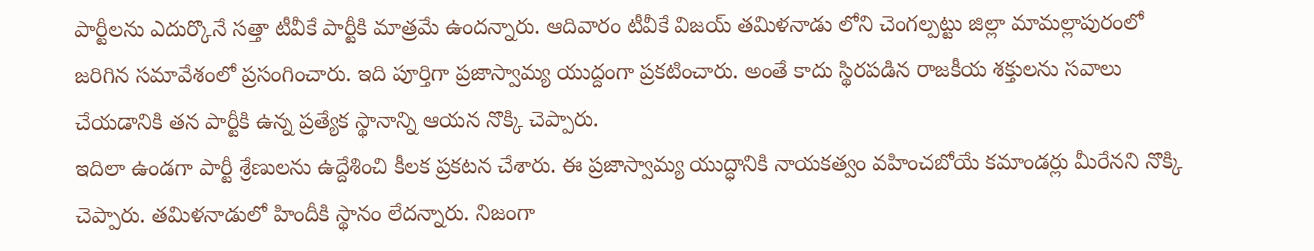పార్టీల‌ను ఎదుర్కొనే స‌త్తా టీవీకే పార్టీకి మాత్ర‌మే ఉంద‌న్నారు. ఆదివారం టీవీకే విజ‌య్ త‌మిళ‌నాడు లోని చెంగ‌ల్ప‌ట్టు జిల్లా మామ‌ల్లాపురంలో జ‌రిగిన స‌మావేశంలో ప్ర‌సంగించారు. ఇది పూర్తిగా ప్రజాస్వామ్య యుద్దంగా ప్ర‌క‌టించారు. అంతే కాదు స్థిరపడిన రాజకీయ శక్తులను సవాలు చేయడానికి తన పార్టీకి ఉన్న ప్రత్యేక స్థానాన్ని ఆయన నొక్కి చెప్పారు.
ఇదిలా ఉండ‌గా పార్టీ శ్రేణుల‌ను ఉద్దేశించి కీల‌క ప్ర‌క‌ట‌న చేశారు. ఈ ప్రజాస్వామ్య యుద్ధానికి నాయకత్వం వహించబోయే కమాండర్లు మీరేన‌ని నొక్కి చెప్పారు. తమిళనాడులో హిందీకి స్థానం లేదన్నారు. నిజంగా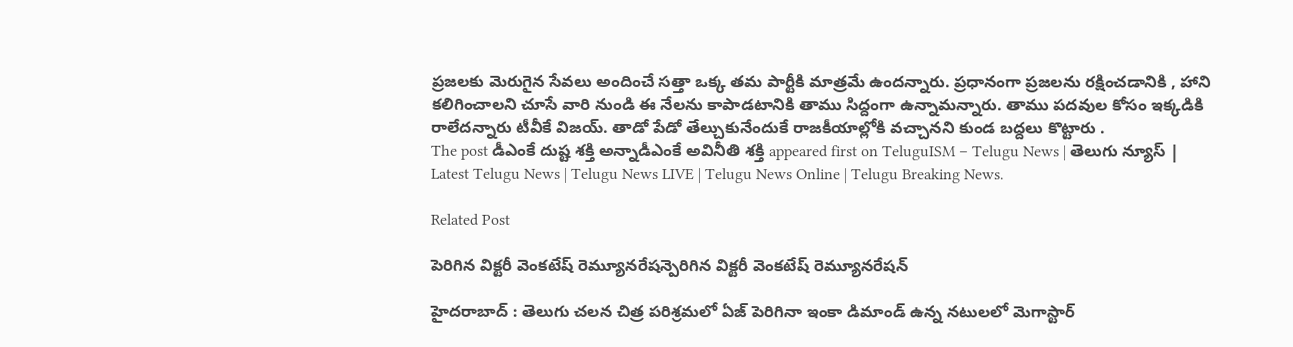ప్ర‌జ‌ల‌కు మెరుగైన సేవ‌లు అందించే స‌త్తా ఒక్క త‌మ పార్టీకి మాత్ర‌మే ఉంద‌న్నారు. ప్ర‌ధానంగా ప్రజలను రక్షించడానికి , హాని కలిగించాలని చూసే వారి నుండి ఈ నేలను కాపాడటానికి తాము సిద్దంగా ఉన్నామ‌న్నారు. తాము ప‌ద‌వుల కోసం ఇక్క‌డికి రాలేద‌న్నారు టీవీకే విజ‌య్. తాడో పేడో తేల్చుకునేందుకే రాజ‌కీయాల్లోకి వ‌చ్చాన‌ని కుండ బ‌ద్ద‌లు కొట్టారు .
The post డీఎంకే దుష్ట శ‌క్తి అన్నాడీఎంకే అవినీతి శ‌క్తి appeared first on TeluguISM – Telugu News | తెలుగు న్యూస్ | Latest Telugu News | Telugu News LIVE | Telugu News Online | Telugu Breaking News.

Related Post

పెరిగిన విక్ట‌రీ వెంక‌టేష్ రెమ్యూన‌రేష‌న్పెరిగిన విక్ట‌రీ వెంక‌టేష్ రెమ్యూన‌రేష‌న్

హైద‌రాబాద్ : తెలుగు చ‌ల‌న చిత్ర ప‌రిశ్ర‌మ‌లో ఏజ్ పెరిగినా ఇంకా డిమాండ్ ఉన్న న‌టుల‌లో మెగాస్టార్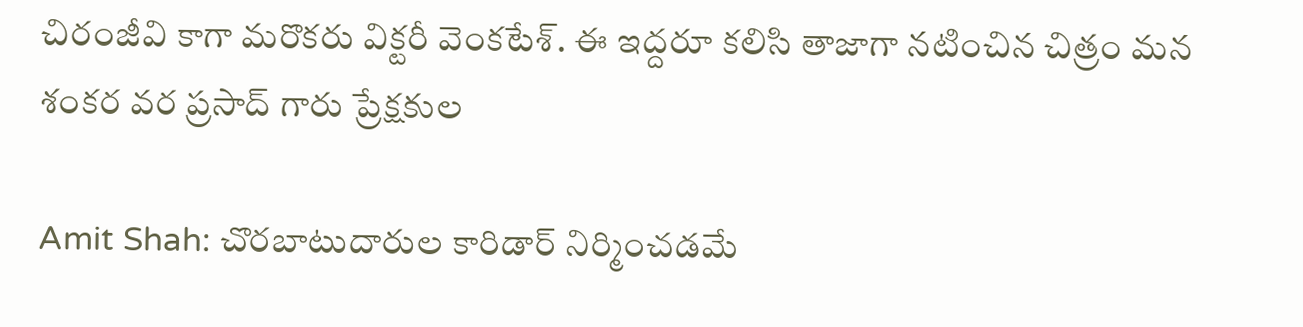చిరంజీవి కాగా మ‌రొక‌రు విక్ట‌రీ వెంక‌టేశ్. ఈ ఇద్ద‌రూ క‌లిసి తాజాగా న‌టించిన చిత్రం మ‌న శంక‌ర వ‌ర ప్ర‌సాద్ గారు ప్రేక్ష‌కుల

Amit Shah: చొరబాటుదారుల కారిడార్ నిర్మించడమే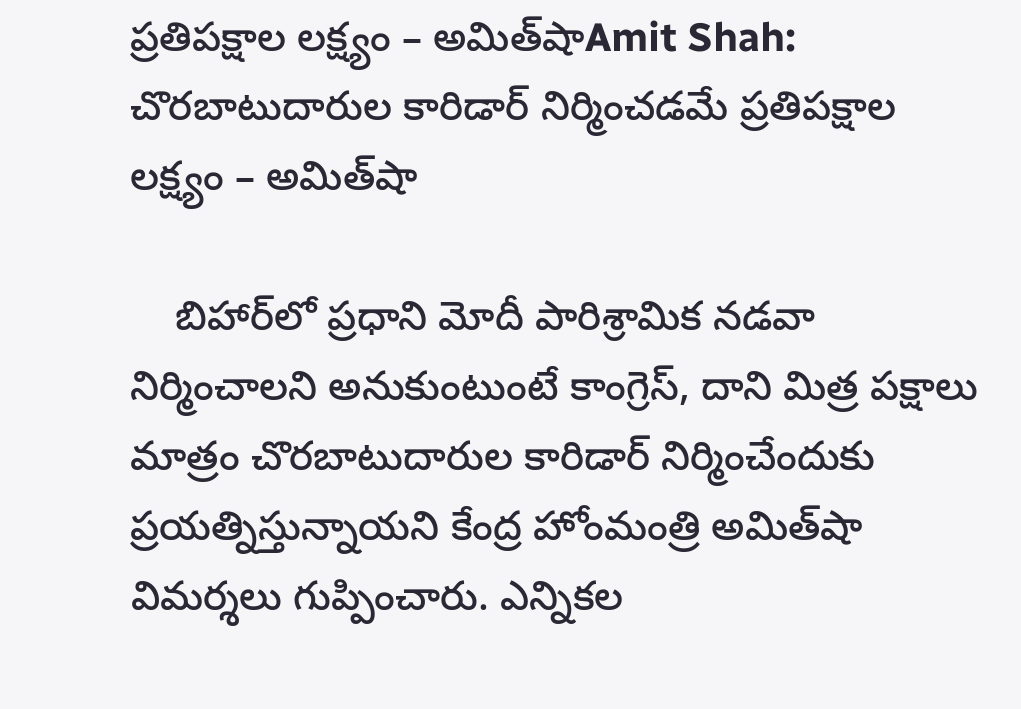ప్రతిపక్షాల లక్ష్యం – అమిత్‌షాAmit Shah: చొరబాటుదారుల కారిడార్ నిర్మించడమే ప్రతిపక్షాల లక్ష్యం – అమిత్‌షా

    బిహార్‌లో ప్రధాని మోదీ పారిశ్రామిక నడవా నిర్మించాలని అనుకుంటుంటే కాంగ్రెస్, దాని మిత్ర పక్షాలు మాత్రం చొరబాటుదారుల కారిడార్‌ నిర్మించేందుకు ప్రయత్నిస్తున్నాయని కేంద్ర హోంమంత్రి అమిత్‌షా విమర్శలు గుప్పించారు. ఎన్నికల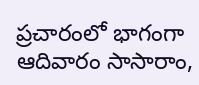ప్రచారంలో భాగంగా ఆదివారం సాసారాం,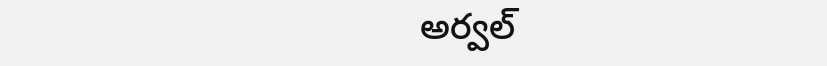అర్వల్‌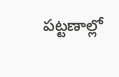పట్టణాల్లో